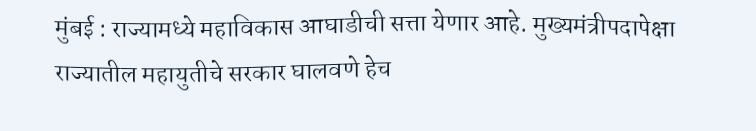मुंबई : राज्यामध्ये महाविकास आघाडीची सत्ता येणार आहे. मुख्यमंत्रीपदापेक्षा राज्यातील महायुतीचे सरकार घालवणे हेच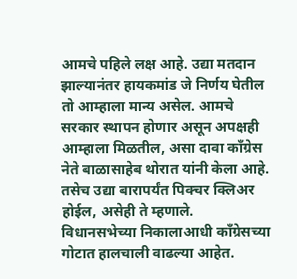आमचे पहिले लक्ष आहे. उद्या मतदान झाल्यानंतर हायकमांड जे निर्णय घेतील तो आम्हाला मान्य असेल. आमचे सरकार स्थापन होणार असून अपक्षही आम्हाला मिळतील, असा दावा काँग्रेस नेते बाळासाहेब थोरात यांनी केला आहे. तसेच उद्या बारापर्यंत पिक्चर क्लिअर होईल, असेही ते म्हणाले. विधानसभेच्या निकालाआधी काँग्रेसच्या गोटात हालचाली वाढल्या आहेत.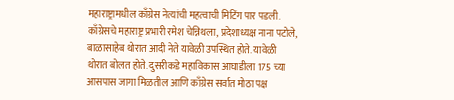महाराष्ट्रामधील काँग्रेस नेत्यांची महत्वाची मिटिंग पार पडली. काँग्रेसचे महाराष्ट्र प्रभारी रमेश चेन्निथला, प्रदेशाध्यक्ष नाना पटोले, बाळासाहेब थोरात आदी नेते यावेळी उपस्थित होते. यावेळी थोरात बोलत होते. दुसरीकडे महाविकास आघाडीला 175 च्या आसपास जागा मिळतील आणि काँग्रेस सर्वात मोठा पक्ष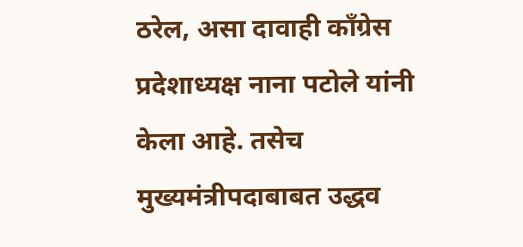ठरेल, असा दावाही काँग्रेस प्रदेशाध्यक्ष नाना पटोले यांनी केला आहे. तसेच मुख्यमंत्रीपदाबाबत उद्धव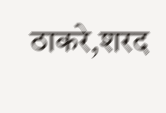ठाकरे,शरद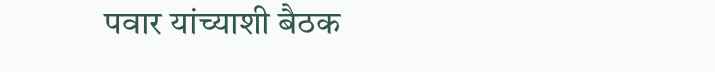पवार यांच्याशी बैठक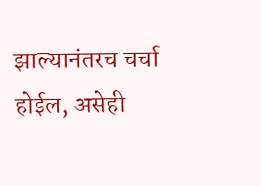झाल्यानंतरच चर्चा होईल, असेही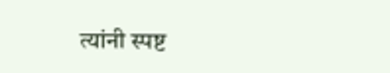त्यांनी स्पष्ट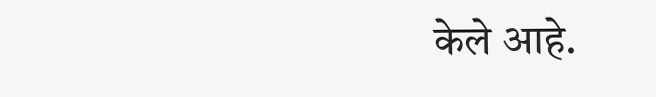केले आहे.